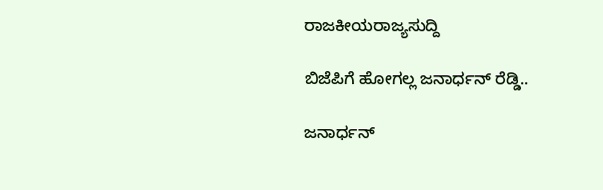ರಾಜಕೀಯರಾಜ್ಯಸುದ್ದಿ

ಬಿಜೆಪಿಗೆ ಹೋಗಲ್ಲ ಜನಾರ್ಧನ್ ರೆಡ್ಡಿ..

ಜನಾರ್ಧನ್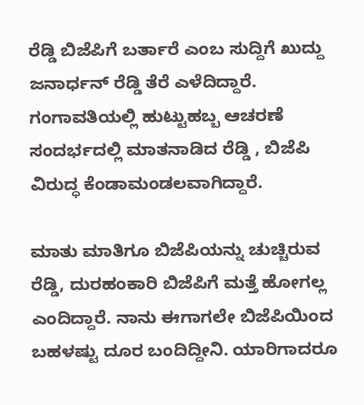ರೆಡ್ಡಿ ಬಿಜೆಪಿಗೆ ಬರ್ತಾರೆ ಎಂಬ ಸುದ್ದಿಗೆ ಖುದ್ದು ಜನಾರ್ಧನ್ ರೆಡ್ಡಿ ತೆರೆ ಎಳೆದಿದ್ದಾರೆ. ಗಂಗಾವತಿಯಲ್ಲಿ ಹುಟ್ಟುಹಬ್ಬ ಆಚರಣೆ ಸಂದರ್ಭದಲ್ಲಿ ಮಾತನಾಡಿದ ರೆಡ್ಡಿ , ಬಿಜೆಪಿ ವಿರುದ್ಧ ಕೆಂಡಾಮಂಡಲವಾಗಿದ್ದಾರೆ.

ಮಾತು ಮಾತಿಗೂ ಬಿಜೆಪಿಯನ್ನು ಚುಚ್ಚಿರುವ ರೆಡ್ಡಿ, ದುರಹಂಕಾರಿ ಬಿಜೆಪಿಗೆ ಮತ್ತೆ ಹೋಗಲ್ಲ ಎಂದಿದ್ದಾರೆ. ನಾನು ಈಗಾಗಲೇ ಬಿಜೆಪಿಯಿಂದ ಬಹಳಷ್ಟು ದೂರ ಬಂದಿದ್ದೀನಿ. ಯಾರಿಗಾದರೂ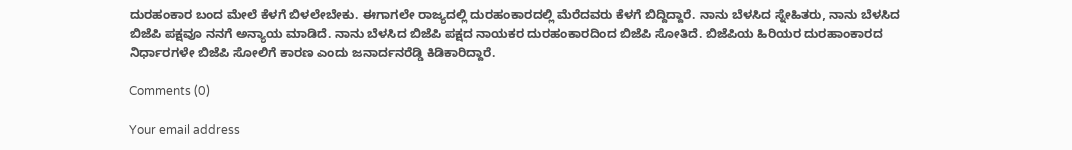ದುರಹಂಕಾರ ಬಂದ ಮೇಲೆ ಕೆಳಗೆ ಬಿಳಲೇಬೇಕು. ಈಗಾಗಲೇ ರಾಜ್ಯದಲ್ಲಿ ದುರಹಂಕಾರದಲ್ಲಿ ಮೆರೆದವರು ಕೆಳಗೆ ಬಿದ್ದಿದ್ದಾರೆ. ನಾನು ಬೆಳಸಿದ ಸ್ನೇಹಿತರು, ನಾನು ಬೆಳಸಿದ ಬಿಜೆಪಿ ಪಕ್ಷವೂ ನನಗೆ ಅನ್ಯಾಯ ಮಾಡಿದೆ. ನಾನು ಬೆಳಸಿದ ಬಿಜೆಪಿ ಪಕ್ಷದ ನಾಯಕರ ದುರಹಂಕಾರದಿಂದ ಬಿಜೆಪಿ ಸೋತಿದೆ. ಬಿಜೆಪಿಯ ಹಿರಿಯರ ದುರಹಾಂಕಾರದ ನಿರ್ಧಾರಗಳೇ ಬಿಜೆಪಿ ಸೋಲಿಗೆ ಕಾರಣ ಎಂದು ಜನಾರ್ದನರೆಡ್ಡಿ ಕಿಡಿಕಾರಿದ್ದಾರೆ.

Comments (0)

Your email address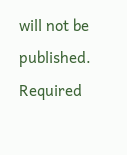will not be published. Required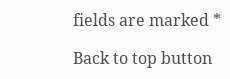fields are marked *

Back to top button